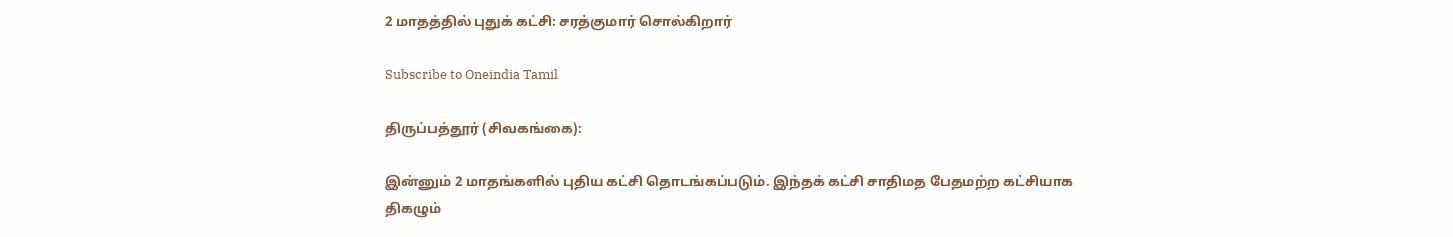2 மாதத்தில் புதுக் கட்சி: சரத்குமார் சொல்கிறார்

Subscribe to Oneindia Tamil

திருப்பத்தூர் (சிவகங்கை):

இன்னும் 2 மாதங்களில் புதிய கட்சி தொடங்கப்படும். இந்தக் கட்சி சாதிமத பேதமற்ற கட்சியாக திகழும்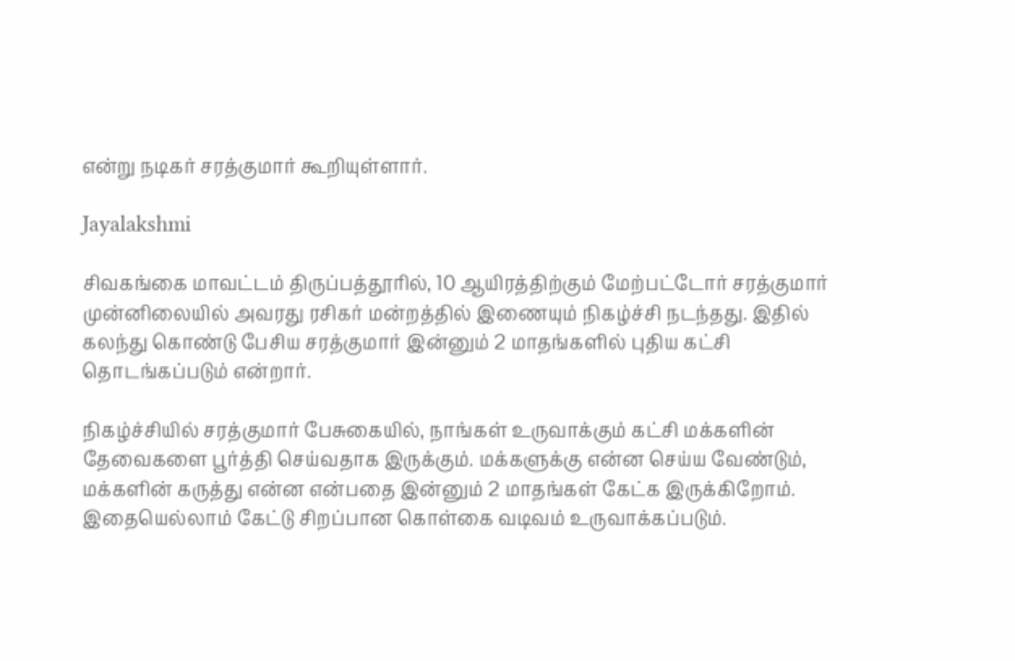என்று நடிகர் சரத்குமார் கூறியுள்ளார்.

Jayalakshmi

சிவகங்கை மாவட்டம் திருப்பத்தூரில், 10 ஆயிரத்திற்கும் மேற்பட்டோர் சரத்குமார் முன்னிலையில் அவரது ரசிகர் மன்றத்தில் இணையும் நிகழ்ச்சி நடந்தது. இதில் கலந்து கொண்டு பேசிய சரத்குமார் இன்னும் 2 மாதங்களில் புதிய கட்சி தொடங்கப்படும் என்றார்.

நிகழ்ச்சியில் சரத்குமார் பேசுகையில், நாங்கள் உருவாக்கும் கட்சி மக்களின் தேவைகளை பூர்த்தி செய்வதாக இருக்கும். மக்களுக்கு என்ன செய்ய வேண்டும், மக்களின் கருத்து என்ன என்பதை இன்னும் 2 மாதங்கள் கேட்க இருக்கிறோம். இதையெல்லாம் கேட்டு சிறப்பான கொள்கை வடிவம் உருவாக்கப்படும்.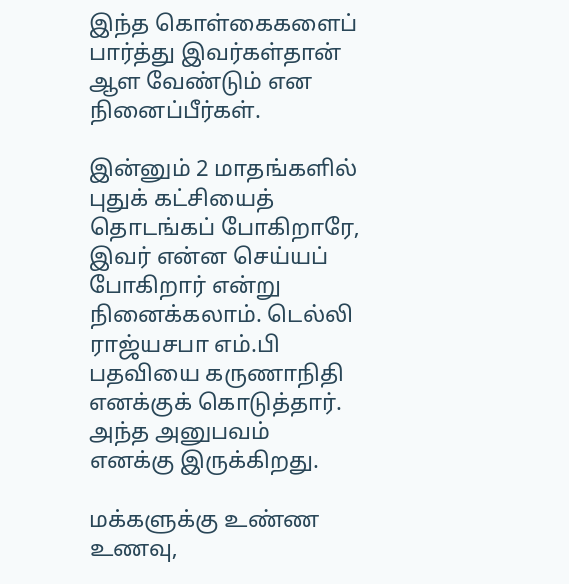இந்த கொள்கைகளைப் பார்த்து இவர்கள்தான் ஆள வேண்டும் என நினைப்பீர்கள்.

இன்னும் 2 மாதங்களில் புதுக் கட்சியைத் தொடங்கப் போகிறாரே, இவர் என்ன செய்யப் போகிறார் என்று நினைக்கலாம். டெல்லி ராஜ்யசபா எம்.பி பதவியை கருணாநிதி எனக்குக் கொடுத்தார். அந்த அனுபவம் எனக்கு இருக்கிறது.

மக்களுக்கு உண்ண உணவு,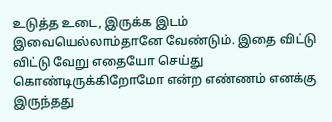உடுத்த உடை, இருக்க இடம் இவையெல்லாம்தானே வேண்டும். இதை விட்டு விட்டு வேறு எதையோ செய்து கொண்டிருக்கிறோமோ என்ற எண்ணம் எனக்கு இருந்தது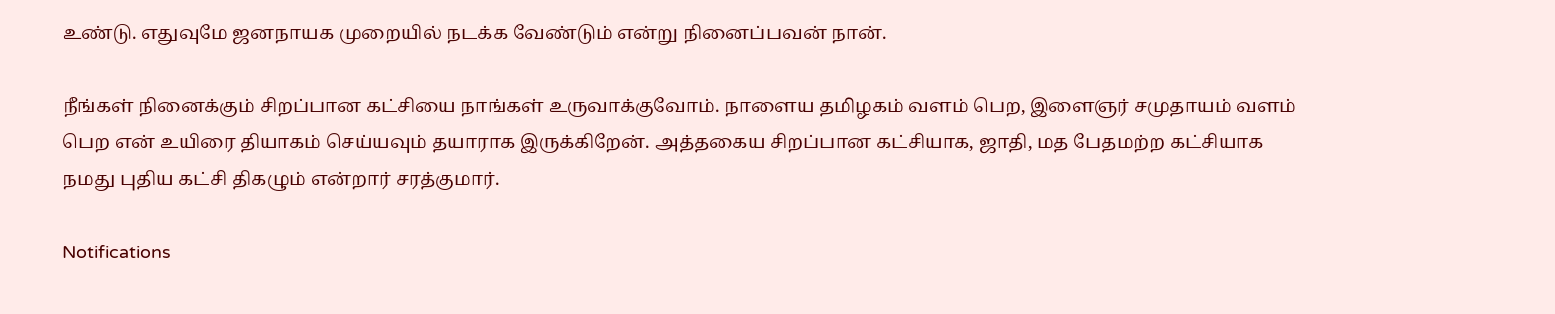உண்டு. எதுவுமே ஜனநாயக முறையில் நடக்க வேண்டும் என்று நினைப்பவன் நான்.

நீங்கள் நினைக்கும் சிறப்பான கட்சியை நாங்கள் உருவாக்குவோம். நாளைய தமிழகம் வளம் பெற, இளைஞர் சமுதாயம் வளம் பெற என் உயிரை தியாகம் செய்யவும் தயாராக இருக்கிறேன். அத்தகைய சிறப்பான கட்சியாக, ஜாதி, மத பேதமற்ற கட்சியாக நமது புதிய கட்சி திகழும் என்றார் சரத்குமார்.

Notifications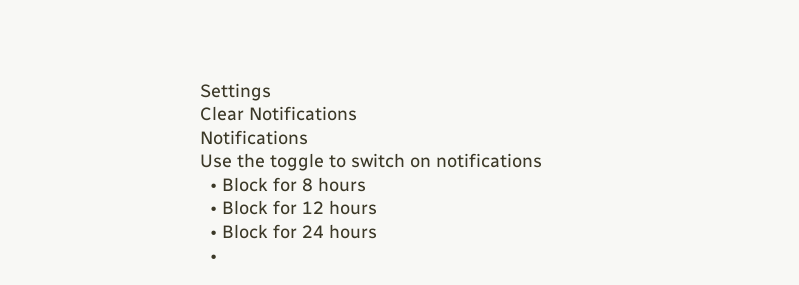Settings
Clear Notifications
Notifications
Use the toggle to switch on notifications
  • Block for 8 hours
  • Block for 12 hours
  • Block for 24 hours
  •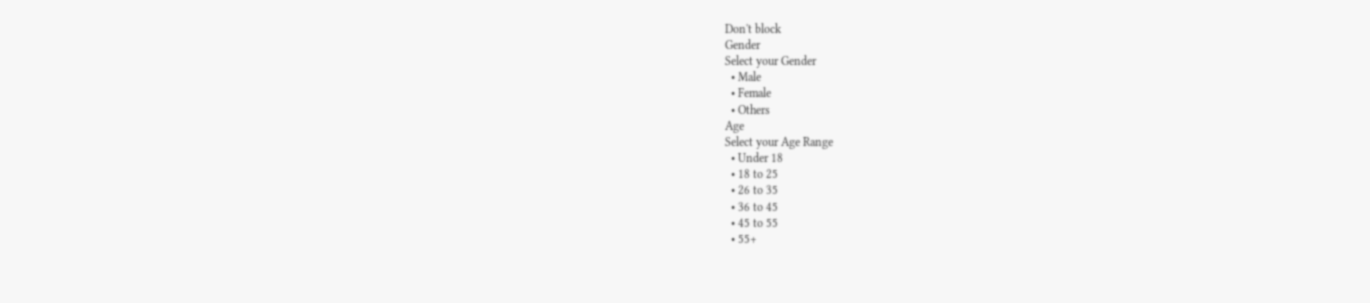Don't block
Gender
Select your Gender
  • Male
  • Female
  • Others
Age
Select your Age Range
  • Under 18
  • 18 to 25
  • 26 to 35
  • 36 to 45
  • 45 to 55
  • 55+